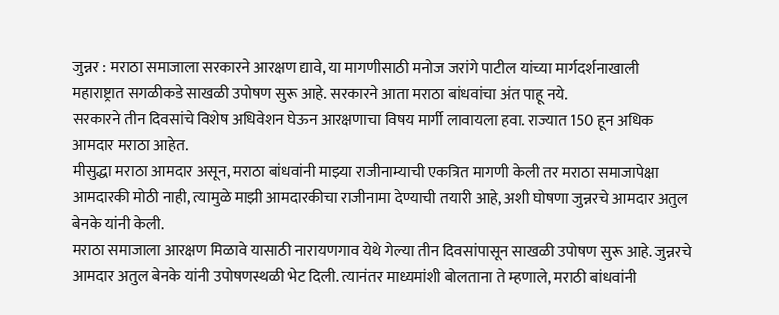जुन्नर : मराठा समाजाला सरकारने आरक्षण द्यावे, या मागणीसाठी मनोज जरांगे पाटील यांच्या मार्गदर्शनाखाली महाराष्ट्रात सगळीकडे साखळी उपोषण सुरू आहे. सरकारने आता मराठा बांधवांचा अंत पाहू नये.
सरकारने तीन दिवसांचे विशेष अधिवेशन घेऊन आरक्षणाचा विषय मार्गी लावायला हवा. राज्यात 150 हून अधिक आमदार मराठा आहेत.
मीसुद्धा मराठा आमदार असून, मराठा बांधवांनी माझ्या राजीनाम्याची एकत्रित मागणी केली तर मराठा समाजापेक्षा आमदारकी मोठी नाही, त्यामुळे माझी आमदारकीचा राजीनामा देण्याची तयारी आहे, अशी घोषणा जुन्नरचे आमदार अतुल बेनके यांनी केली.
मराठा समाजाला आरक्षण मिळावे यासाठी नारायणगाव येथे गेल्या तीन दिवसांपासून साखळी उपोषण सुरू आहे. जुन्नरचे आमदार अतुल बेनके यांनी उपोषणस्थळी भेट दिली. त्यानंतर माध्यमांशी बोलताना ते म्हणाले, मराठी बांधवांनी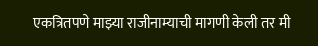एकत्रितपणे माझ्या राजीनाम्याची मागणी केली तर मी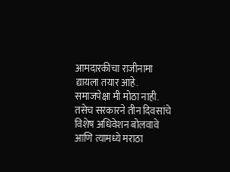आमदारकीचा राजीनामा द्यायला तयार आहे. समाजपेक्षा मी मोठा नाही.
तसेच सरकारने तीन दिवसांचे विशेष अधिवेशन बोलवावे आणि त्यामध्ये मराठा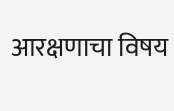आरक्षणाचा विषय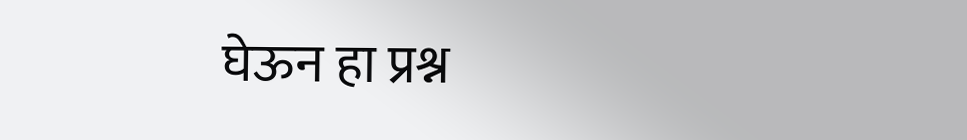घेऊन हा प्रश्न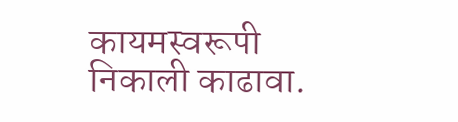कायमस्वरूपी निकाली काढावा.